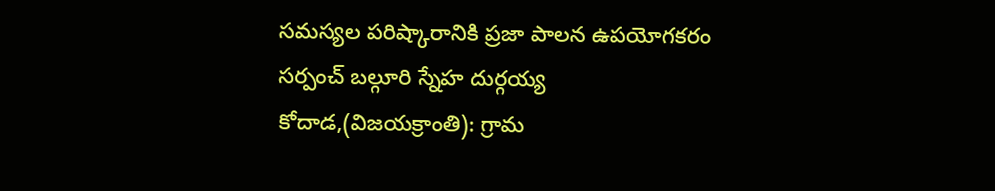సమస్యల పరిష్కారానికి ప్రజా పాలన ఉపయోగకరం
సర్పంచ్ బల్గూరి స్నేహ దుర్గయ్య
కోదాడ,(విజయక్రాంతి): గ్రామ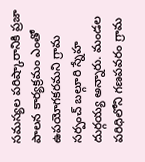సమస్యల పరిష్కారానికి ప్రజా పాలన కార్యక్రమం ఎంతో ఉపయోగకరమని గ్రామ సర్పంచ్ బల్గూరి స్నేహ దుర్గయ్య అన్నారు. మండల పరిధిలోని గణపవరం గ్రామ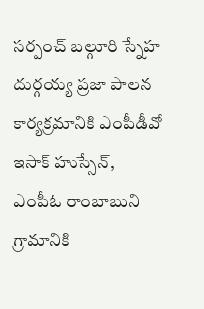సర్పంచ్ బల్గూరి స్నేహ దుర్గయ్య ప్రజా పాలన కార్యక్రమానికి ఎంపీడీవో ఇసాక్ హుస్సేన్, ఎంపీఓ రాంబాబుని గ్రామానికి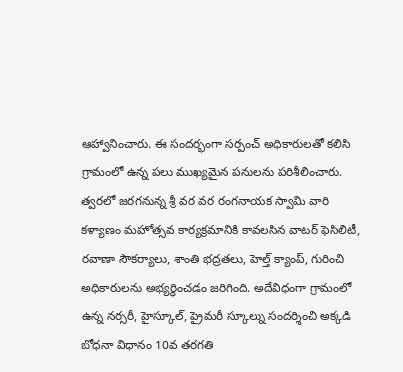ఆహ్వానించారు. ఈ సందర్భంగా సర్పంచ్ అధికారులతో కలిసి గ్రామంలో ఉన్న పలు ముఖ్యమైన పనులను పరిశీలించారు.
త్వరలో జరగనున్న శ్రీ వర వర రంగనాయక స్వామి వారి కళ్యాణం మహోత్సవ కార్యక్రమానికి కావలసిన వాటర్ ఫెసిలిటీ, రవాణా సౌకర్యాలు, శాంతి భద్రతలు, హెల్త్ క్యాంప్, గురించి అధికారులను అభ్యర్ధించడం జరిగింది. అదేవిధంగా గ్రామంలో ఉన్న నర్సరీ, హైస్కూల్, ప్రైమరీ స్కూల్ను సందర్శించి అక్కడి బోధనా విధానం 10వ తరగతి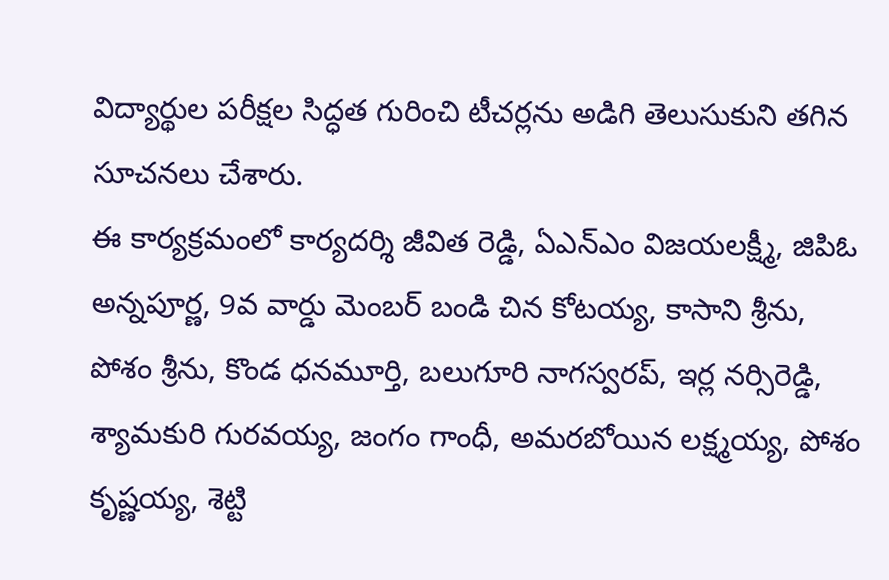విద్యార్థుల పరీక్షల సిద్ధత గురించి టీచర్లను అడిగి తెలుసుకుని తగిన సూచనలు చేశారు.
ఈ కార్యక్రమంలో కార్యదర్శి జీవిత రెడ్డి, ఏఎన్ఎం విజయలక్ష్మీ, జిపిఓ అన్నపూర్ణ, 9వ వార్డు మెంబర్ బండి చిన కోటయ్య, కాసాని శ్రీను, పోశం శ్రీను, కొండ ధనమూర్తి, బలుగూరి నాగస్వరప్, ఇర్ల నర్సిరెడ్డి, శ్యామకురి గురవయ్య, జంగం గాంధీ, అమరబోయిన లక్ష్మయ్య, పోశం కృష్ణయ్య, శెట్టి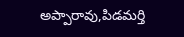అప్పారావు,పిడమర్తి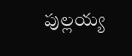పుల్లయ్య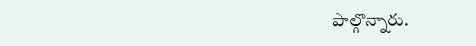పాల్గొన్నారు.